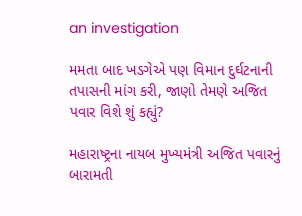an investigation

મમતા બાદ ખડગેએ પણ વિમાન દુર્ઘટનાની તપાસની માંગ કરી, જાણો તેમણે અજિત પવાર વિશે શું કહ્યું?

મહારાષ્ટ્રના નાયબ મુખ્યમંત્રી અજિત પવારનું બારામતી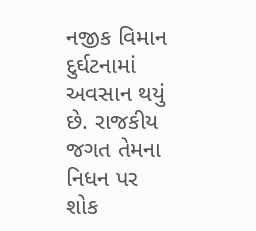નજીક વિમાન દુર્ઘટનામાં અવસાન થયું છે. રાજકીય જગત તેમના નિધન પર શોક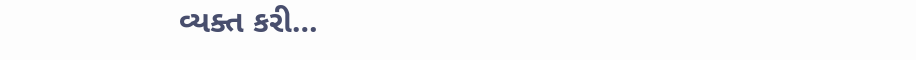વ્યક્ત કરી…